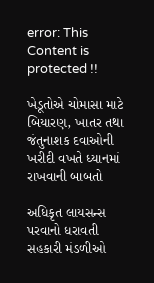error: This Content is protected !!

ખેડૂતોએ ચોમાસા માટે બિયારણ, ખાતર તથા જંતુનાશક દવાઓની ખરીદી વખતે ધ્યાનમાં રાખવાની બાબતો

અધિકૃત લાયસન્સ પરવાનો ધરાવતી સહકારી મંડળીઓ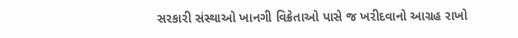સરકારી સંસ્થાઓ ખાનગી વિક્રેતાઓ પાસે જ ખરીદવાનો આગ્રહ રાખો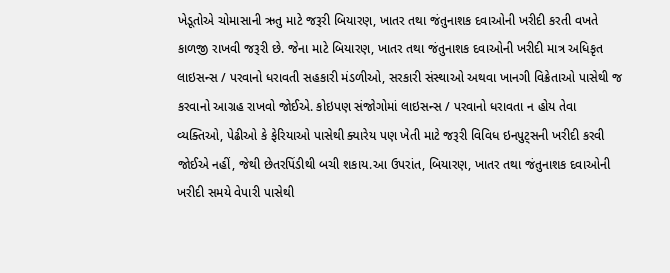ખેડૂતોએ ચોમાસાની ઋતુ માટે જરૂરી બિયારણ, ખાતર તથા જંતુનાશક દવાઓની ખરીદી કરતી વખતે કાળજી રાખવી જરૂરી છે. જેના માટે બિયારણ, ખાતર તથા જંતુનાશક દવાઓની ખરીદી માત્ર અધિકૃત લાઇસન્સ / પરવાનો ધરાવતી સહકારી મંડળીઓ, સરકારી સંસ્થાઓ અથવા ખાનગી વિક્રેતાઓ પાસેથી જ કરવાનો આગ્રહ રાખવો જોઈએ. કોઇપણ સંજોગોમાં લાઇસન્સ / પરવાનો ધરાવતા ન હોય તેવા વ્યક્તિઓ, પેઢીઓ કે ફેરિયાઓ પાસેથી ક્યારેય પણ ખેતી માટે જરૂરી વિવિધ ઇનપુટ્સની ખરીદી કરવી જોઈએ નહીં, જેથી છેતરપિંડીથી બચી શકાય.આ ઉપરાંત, બિયારણ, ખાતર તથા જંતુનાશક દવાઓની ખરીદી સમયે વેપારી પાસેથી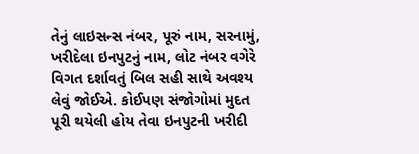તેનું લાઇસન્સ નંબર, પૂરું નામ, સરનામું, ખરીદેલા ઇનપુટનું નામ, લોટ નંબર વગેરે વિગત દર્શાવતું બિલ સહી સાથે અવશ્ય લેવું જોઈએ. કોઈપણ સંજોગોમાં મુદત પૂરી થયેલી હોય તેવા ઇનપુટની ખરીદી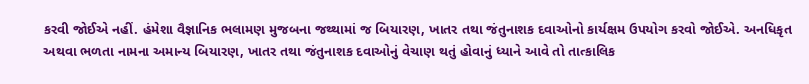કરવી જોઈએ નહીં. હંમેશા વૈજ્ઞાનિક ભલામણ મુજબના જથ્થામાં જ બિયારણ, ખાતર તથા જંતુનાશક દવાઓનો કાર્યક્ષમ ઉપયોગ કરવો જોઈએ. અનધિકૃત અથવા ભળતા નામના અમાન્ય બિયારણ, ખાતર તથા જંતુનાશક દવાઓનું વેચાણ થતું હોવાનું ધ્યાને આવે તો તાત્કાલિક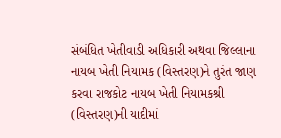સંબંધિત ખેતીવાડી અધિકારી અથવા જિલ્લાના નાયબ ખેતી નિયામક (વિસ્તરણ)ને તુરંત જાણ કરવા રાજકોટ નાયબ ખેતી નિયામકશ્રી (વિસ્તરણ)ની યાદીમાં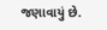જણાવાયું છે.